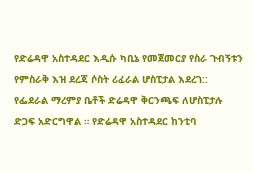የድሬዳዋ አስተዳደር እዲሱ ካቢኔ የመጀመርያ የስራ ጉብኝቱን የምስራቅ እዝ ደረጃ ሶስት ሪፈራል ሆስፒታል እደረገ::
የፌደራል ማረምያ ቤቶች ድሬዳዋ ቅርንጫፍ ለሆስፒታሉ ድጋፍ አድርግዋል ። የድሬዳዋ አስተዳደር ከንቲባ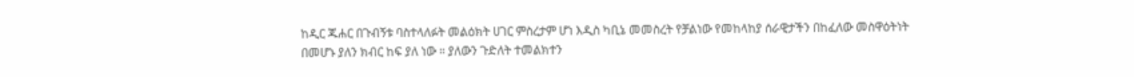ከዲር ጁሐር በጉብኝቱ ባስተላለፉት መልዕክት ሀገር ምስረታም ሆነ እዲስ ካቢኔ መመስረት የቻልነው የመከላከያ ሰራዊታችን በከፈለው መስዋዕትነት በመሆኑ ያለን ክብር ከፍ ያለ ነው ። ያለውን ጉድለት ተመልክተን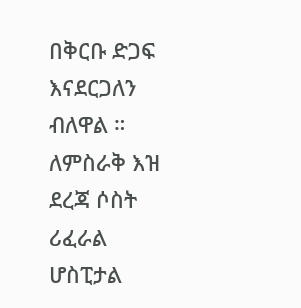በቅርቡ ድጋፍ እናደርጋለን ብለዋል ። ለምስራቅ እዝ ደረጃ ሶስት ሪፈራል ሆስፒታል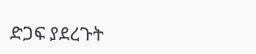ድጋፍ ያደረጉት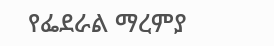የፌደራል ማረምያ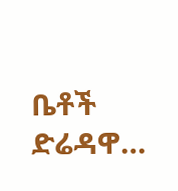ቤቶች ድሬዳዋ…